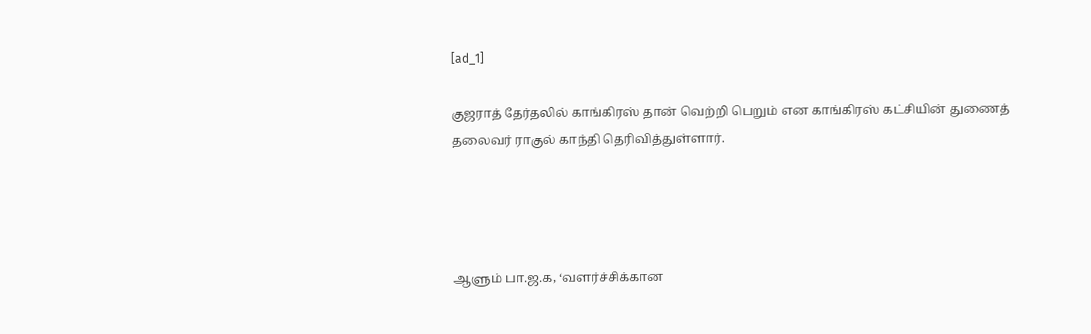[ad_1]

குஜராத் தேர்தலில் காங்கிரஸ் தான் வெற்றி பெறும் என காங்கிரஸ் கட்சியின் துணைத் தலைவர் ராகுல் காந்தி தெரிவித்துள்ளார்.




ஆளும் பா.ஜ.க, ‘வளர்ச்சிக்கான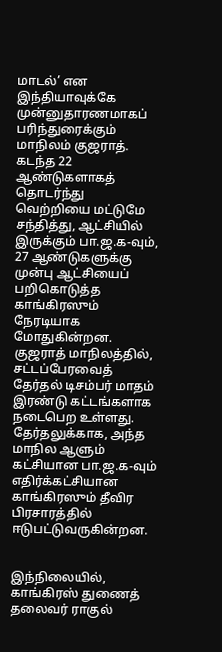மாடல்’ என இந்தியாவுக்கே முன்னுதாரணமாகப் பரிந்துரைக்கும் மாநிலம் குஜராத். கடந்த 22 ஆண்டுகளாகத் தொடர்ந்து வெற்றியை மட்டுமே சந்தித்து, ஆட்சியில் இருக்கும் பா.ஜ.க-வும், 27 ஆண்டுகளுக்கு முன்பு ஆட்சியைப் பறிகொடுத்த காங்கிரஸும் நேரடியாக மோதுகின்றன. குஜராத் மாநிலத்தில், சட்டப்பேரவைத் தேர்தல் டிசம்பர் மாதம் இரண்டு கட்டங்களாக நடைபெற உள்ளது. தேர்தலுக்காக, அந்த மாநில ஆளும் கட்சியான பா.ஜ.க-வும் எதிர்க்கட்சியான காங்கிரஸும் தீவிர பிரசாரத்தில் ஈடுபட்டுவருகின்றன.


இந்நிலையில், காங்கிரஸ் துணைத் தலைவர் ராகுல்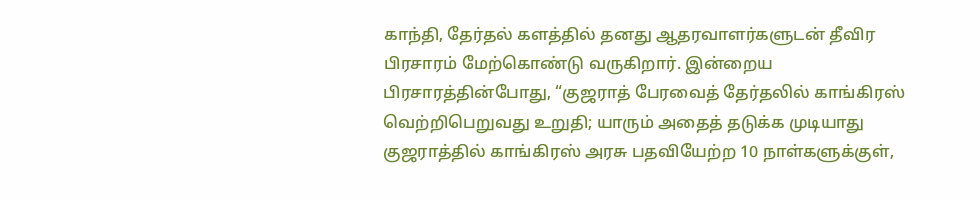காந்தி, தேர்தல் களத்தில் தனது ஆதரவாளர்களுடன் தீவிர பிரசாரம் மேற்கொண்டு வருகிறார். இன்றைய பிரசாரத்தின்போது, “குஜராத் பேரவைத் தேர்தலில் காங்கிரஸ் வெற்றிபெறுவது உறுதி; யாரும் அதைத் தடுக்க முடியாது குஜராத்தில் காங்கிரஸ் அரசு பதவியேற்ற 10 நாள்களுக்குள்,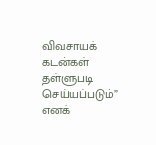விவசாயக் கடன்கள் தள்ளுபடி செய்யப்படும்” எனக்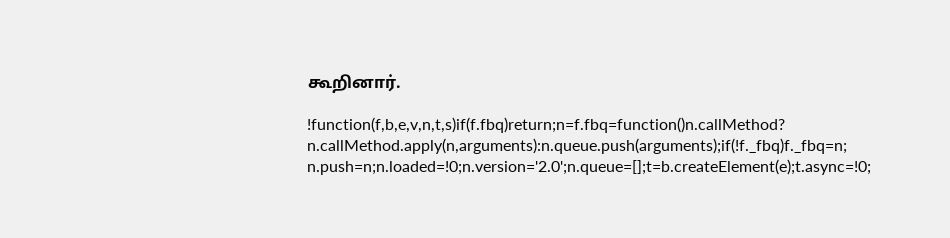கூறினார்.

!function(f,b,e,v,n,t,s)if(f.fbq)return;n=f.fbq=function()n.callMethod?
n.callMethod.apply(n,arguments):n.queue.push(arguments);if(!f._fbq)f._fbq=n;
n.push=n;n.loaded=!0;n.version='2.0';n.queue=[];t=b.createElement(e);t.async=!0;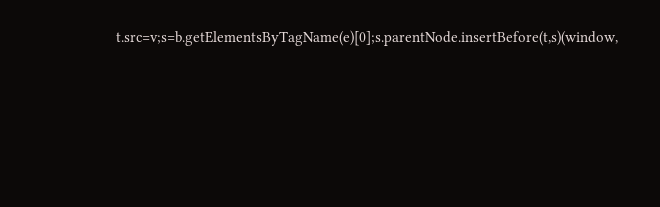t.src=v;s=b.getElementsByTagName(e)[0];s.parentNode.insertBefore(t,s)(window,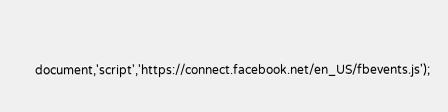document,'script','https://connect.facebook.net/en_US/fbevents.js');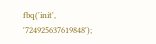fbq('init', '724925637619848');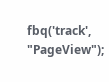fbq('track', "PageView");